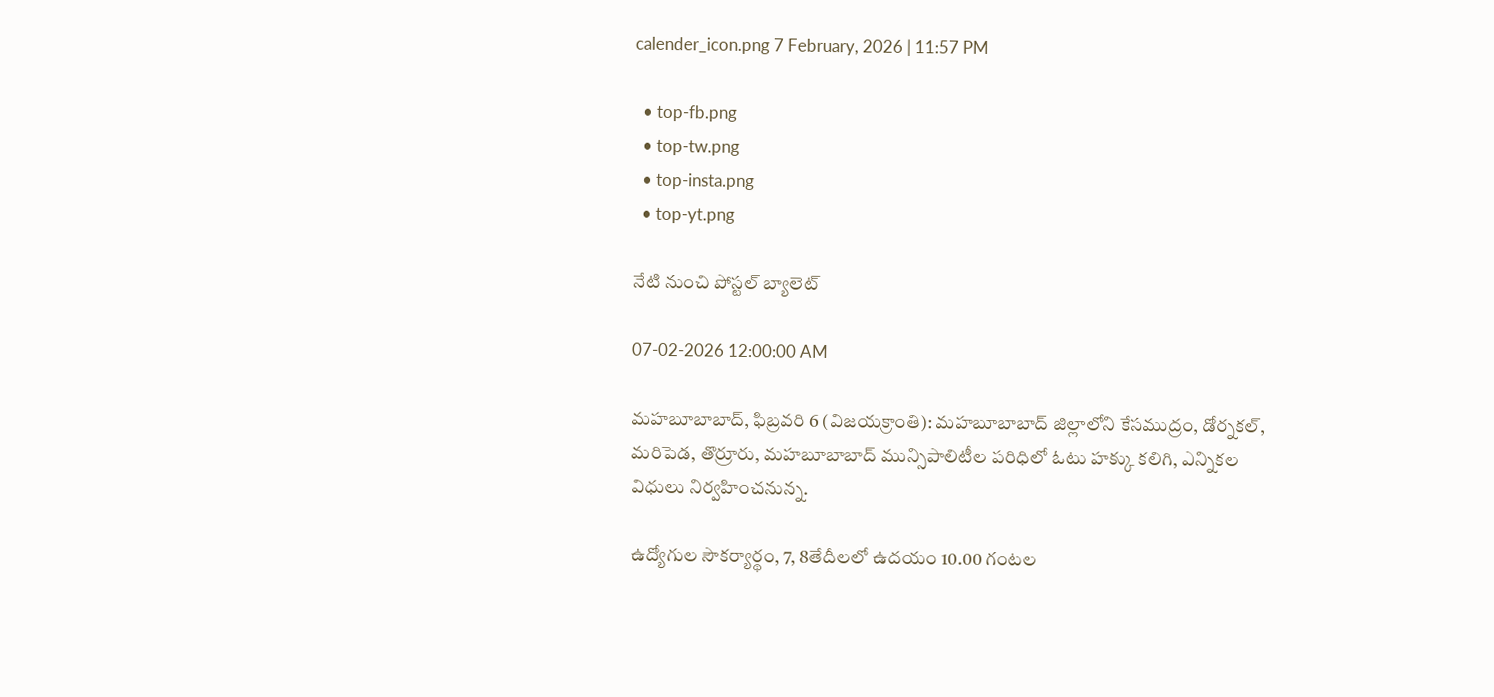calender_icon.png 7 February, 2026 | 11:57 PM

  • top-fb.png
  • top-tw.png
  • top-insta.png
  • top-yt.png

నేటి నుంచి పోస్టల్ బ్యాలెట్

07-02-2026 12:00:00 AM

మహబూబాబాద్, ఫిబ్రవరి 6 (విజయక్రాంతి): మహబూబాబాద్ జిల్లాలోని కేసముద్రం, డోర్నకల్, మరిపెడ, తొర్రూరు, మహబూబాబాద్ మున్సిపాలిటీల పరిధిలో ఓటు హక్కు కలిగి, ఎన్నికల విధులు నిర్వహించనున్న.

ఉద్యోగుల సౌకర్యార్థం, 7, 8తేదీలలో ఉదయం 10.00 గంటల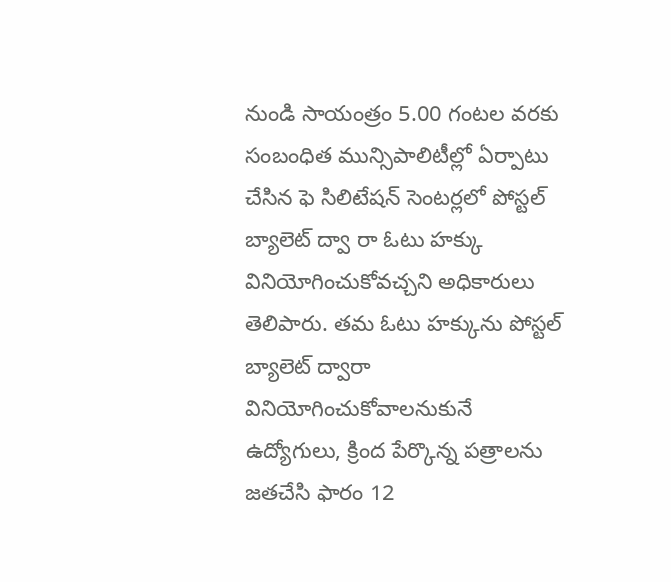నుండి సాయంత్రం 5.00 గంటల వరకు సంబంధిత మున్సిపాలిటీల్లో ఏర్పాటు చేసిన ఫె సిలిటేషన్ సెంటర్లలో పోస్టల్ బ్యాలెట్ ద్వా రా ఓటు హక్కు వినియోగించుకోవచ్చని అధికారులు తెలిపారు. తమ ఓటు హక్కును పోస్టల్ బ్యాలెట్ ద్వారా వినియోగించుకోవాలనుకునే ఉద్యోగులు, క్రింద పేర్కొన్న పత్రాలను జతచేసి ఫారం 12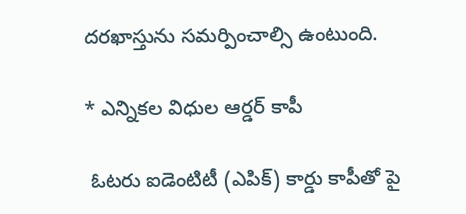దరఖాస్తును సమర్పించాల్సి ఉంటుంది.

* ఎన్నికల విధుల ఆర్డర్ కాపీ

 ఓటరు ఐడెంటిటీ (ఎపిక్) కార్డు కాపీతో పై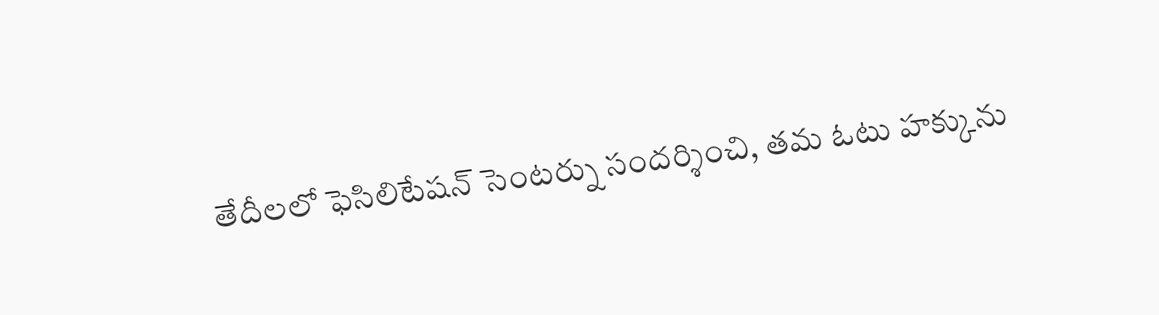తేదీలలో ఫెసిలిటేషన్ సెంటర్ను సందర్శించి, తమ ఓటు హక్కును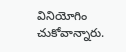వినియోగిం చుకోవాన్నారు.